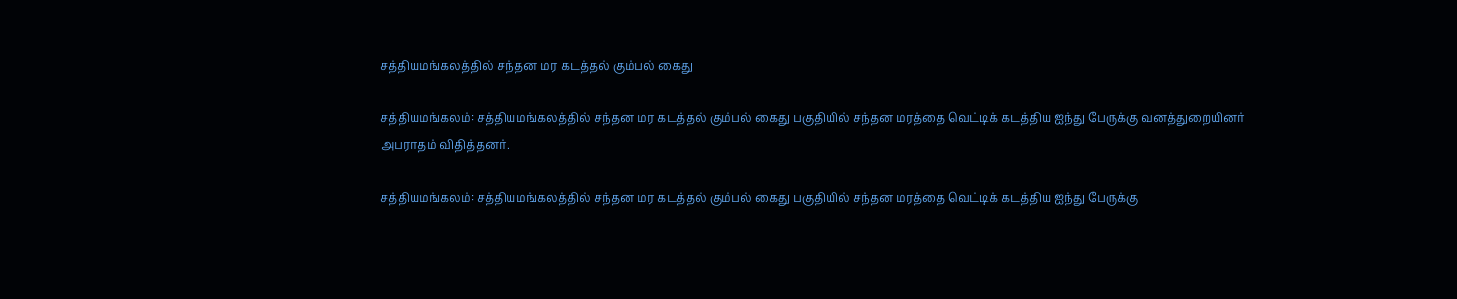சத்தியமங்கலத்தில் சந்தன மர கடத்தல் கும்பல் கைது

சத்தியமங்கலம்: சத்தியமங்கலத்தில் சந்தன மர கடத்தல் கும்பல் கைது பகுதியில் சந்தன மரத்தை வெட்டிக் கடத்திய ஐந்து பேருக்கு வனத்துறையினர் அபராதம் விதித்தனர்.

சத்தியமங்கலம்: சத்தியமங்கலத்தில் சந்தன மர கடத்தல் கும்பல் கைது பகுதியில் சந்தன மரத்தை வெட்டிக் கடத்திய ஐந்து பேருக்கு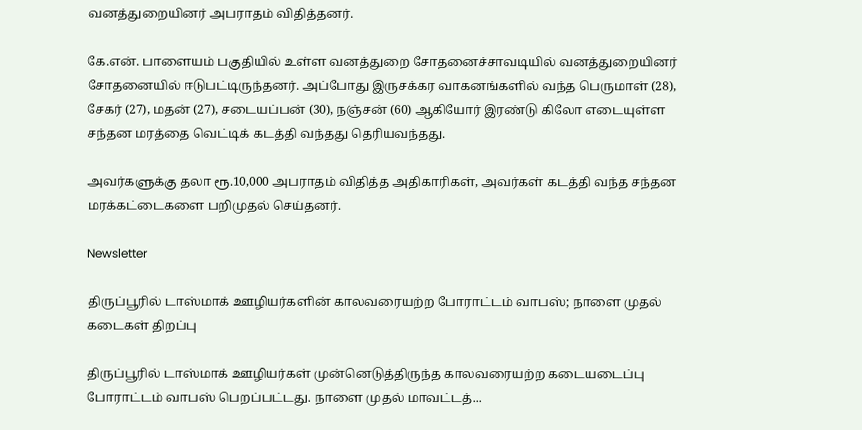வனத்துறையினர் அபராதம் விதித்தனர்.

கே.என். பாளையம் பகுதியில் உள்ள வனத்துறை சோதனைச்சாவடியில் வனத்துறையினர் சோதனையில் ஈடுபட்டிருந்தனர். அப்போது இருசக்கர வாகனங்களில் வந்த பெருமாள் (28), சேகர் (27), மதன் (27), சடையப்பன் (30), நஞ்சன் (60) ஆகியோர் இரண்டு கிலோ எடையுள்ள சந்தன மரத்தை வெட்டிக் கடத்தி வந்தது தெரியவந்தது.

அவர்களுக்கு தலா ரூ.10,000 அபராதம் விதித்த அதிகாரிகள், அவர்கள் கடத்தி வந்த சந்தன மரக்கட்டைகளை பறிமுதல் செய்தனர்.

Newsletter

திருப்பூரில் டாஸ்மாக் ஊழியர்களின் காலவரையற்ற போராட்டம் வாபஸ்; நாளை முதல் கடைகள் திறப்பு

திருப்பூரில் டாஸ்மாக் ஊழியர்கள் முன்னெடுத்திருந்த காலவரையற்ற கடையடைப்பு போராட்டம் வாபஸ் பெறப்பட்டது. நாளை முதல் மாவட்டத்...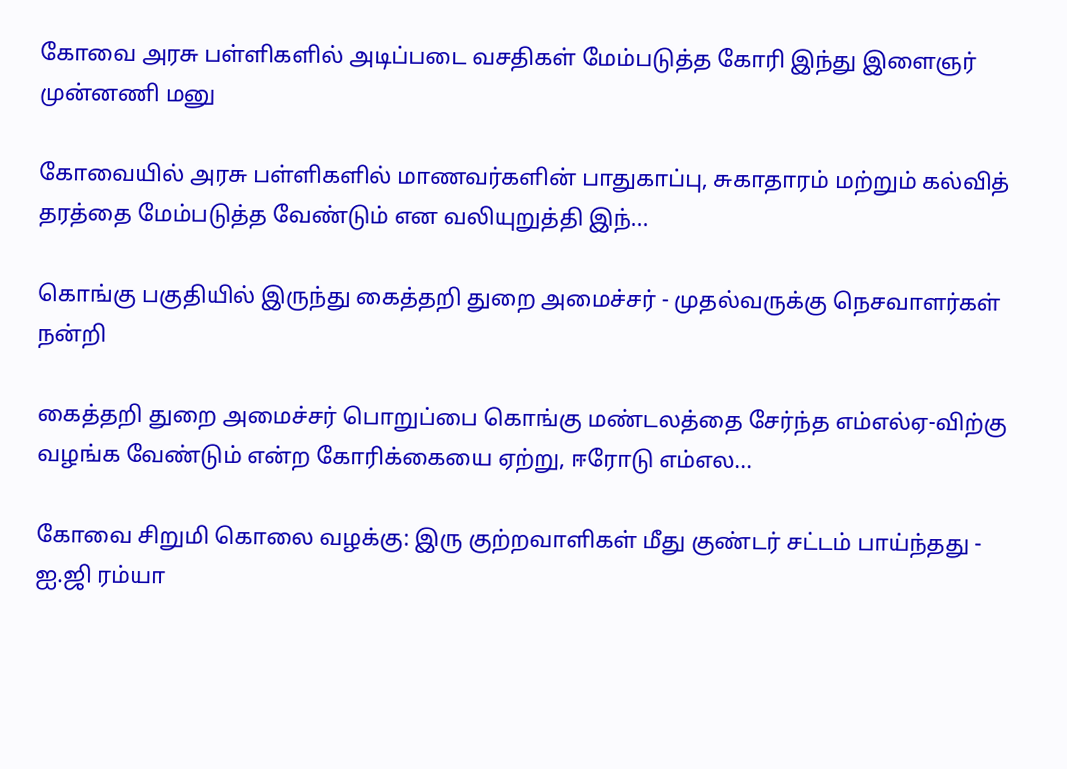கோவை அரசு பள்ளிகளில் அடிப்படை வசதிகள் மேம்படுத்த கோரி இந்து இளைஞர் முன்னணி மனு

கோவையில் அரசு பள்ளிகளில் மாணவர்களின் பாதுகாப்பு, சுகாதாரம் மற்றும் கல்வித் தரத்தை மேம்படுத்த வேண்டும் என வலியுறுத்தி இந்...

கொங்கு பகுதியில் இருந்து கைத்தறி துறை அமைச்சர் - முதல்வருக்கு நெசவாளர்கள் நன்றி

கைத்தறி துறை அமைச்சர் பொறுப்பை கொங்கு மண்டலத்தை சேர்ந்த எம்எல்ஏ-விற்கு வழங்க வேண்டும் என்ற கோரிக்கையை ஏற்று, ஈரோடு எம்எல...

கோவை சிறுமி கொலை வழக்கு: இரு குற்றவாளிகள் மீது குண்டர் சட்டம் பாய்ந்தது - ஐ.ஜி ரம்யா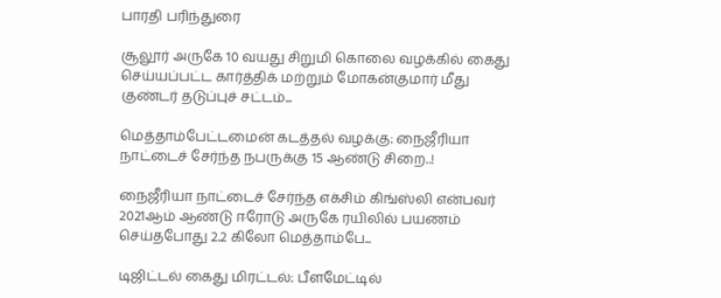பாரதி பரிந்துரை

சூலூர் அருகே 10 வயது சிறுமி கொலை வழக்கில் கைது செய்யப்பட்ட கார்த்திக் மற்றும் மோகன்குமார் மீது குண்டர் தடுப்புச் சட்டம்...

மெத்தாம்பேட்டமைன் கடத்தல் வழக்கு: நைஜீரியா நாட்டைச் சேர்ந்த நபருக்கு 15 ஆண்டு சிறை..!

நைஜீரியா நாட்டைச் சேர்ந்த எக்சிம் கிங்ஸ்லி என்பவர் 2021ஆம் ஆண்டு ஈரோடு அருகே ரயிலில் பயணம் செய்தபோது 2.2 கிலோ மெத்தாம்பே...

டிஜிட்டல் கைது மிரட்டல்: பீளமேட்டில்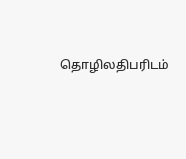தொழிலதிபரிடம்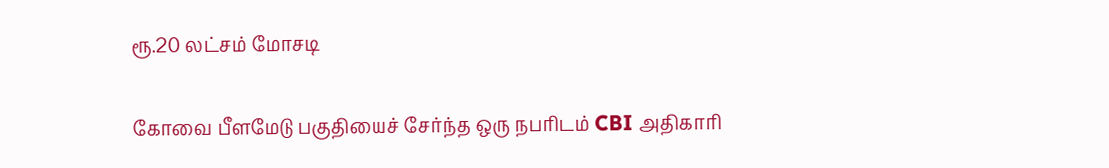ரூ.20 லட்சம் மோசடி

கோவை பீளமேடு பகுதியைச் சேர்ந்த ஒரு நபரிடம் CBI அதிகாரி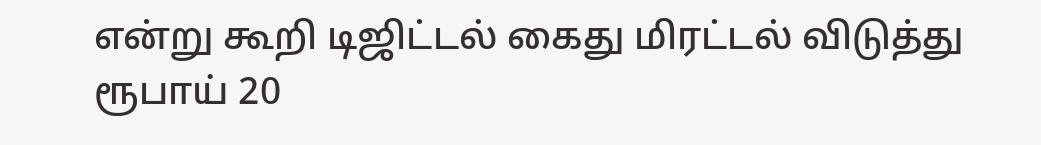என்று கூறி டிஜிட்டல் கைது மிரட்டல் விடுத்து ரூபாய் 20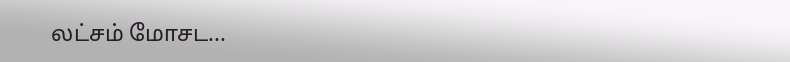லட்சம் மோசட...